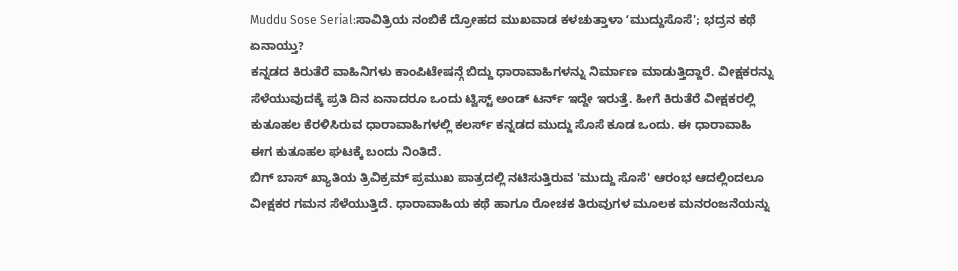Muddu Sose Serial:ಸಾವಿತ್ರಿಯ ನಂಬಿಕೆ ದ್ರೋಹದ ಮುಖವಾಡ ಕಳಚುತ್ತಾಳಾ ʻಮುದ್ದುಸೊಸೆ'; ಭದ್ರನ ಕಥೆ ಏನಾಯ್ತು?
ಕನ್ನಡದ ಕಿರುತೆರೆ ವಾಹಿನಿಗಳು ಕಾಂಪಿಟೇಷನ್ಗೆ ಬಿದ್ದು ಧಾರಾವಾಹಿಗಳನ್ನು ನಿರ್ಮಾಣ ಮಾಡುತ್ತಿದ್ದಾರೆ. ವೀಕ್ಷಕರನ್ನು ಸೆಳೆಯುವುದಕ್ಕೆ ಪ್ರತಿ ದಿನ ಏನಾದರೂ ಒಂದು ಟ್ವಿಸ್ಟ್ ಅಂಡ್ ಟರ್ನ್ ಇದ್ದೇ ಇರುತ್ತೆ. ಹೀಗೆ ಕಿರುತೆರೆ ವೀಕ್ಷಕರಲ್ಲಿ ಕುತೂಹಲ ಕೆರಳಿಸಿರುವ ಧಾರಾವಾಹಿಗಳಲ್ಲಿ ಕಲರ್ಸ್ ಕನ್ನಡದ ಮುದ್ದು ಸೊಸೆ ಕೂಡ ಒಂದು. ಈ ಧಾರಾವಾಹಿ ಈಗ ಕುತೂಹಲ ಘಟಕ್ಕೆ ಬಂದು ನಿಂತಿದೆ.
ಬಿಗ್ ಬಾಸ್ ಖ್ಯಾತಿಯ ತ್ರಿವಿಕ್ರಮ್ ಪ್ರಮುಖ ಪಾತ್ರದಲ್ಲಿ ನಟಿಸುತ್ತಿರುವ 'ಮುದ್ದು ಸೊಸೆ' ಆರಂಭ ಆದಲ್ಲಿಂದಲೂ ವೀಕ್ಷಕರ ಗಮನ ಸೆಳೆಯುತ್ತಿದೆ. ಧಾರಾವಾಹಿಯ ಕಥೆ ಹಾಗೂ ರೋಚಕ ತಿರುವುಗಳ ಮೂಲಕ ಮನರಂಜನೆಯನ್ನು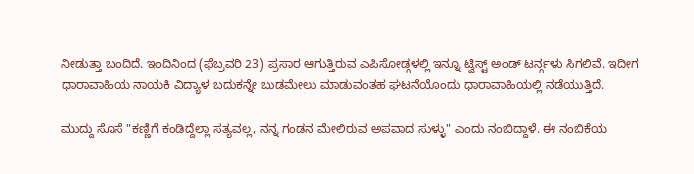ನೀಡುತ್ತಾ ಬಂದಿದೆ. ಇಂದಿನಿಂದ (ಫೆಬ್ರವರಿ 23) ಪ್ರಸಾರ ಆಗುತ್ತಿರುವ ಎಪಿಸೋಡ್ಗಳಲ್ಲಿ ಇನ್ನೂ ಟ್ವಿಸ್ಟ್ ಅಂಡ್ ಟರ್ನ್ಗಳು ಸಿಗಲಿವೆ. ಇದೀಗ ಧಾರಾವಾಹಿಯ ನಾಯಕಿ ವಿದ್ಯಾಳ ಬದುಕನ್ನೇ ಬುಡಮೇಲು ಮಾಡುವಂತಹ ಘಟನೆಯೊಂದು ಧಾರಾವಾಹಿಯಲ್ಲಿ ನಡೆಯುತ್ತಿದೆ.

ಮುದ್ದು ಸೊಸೆ "ಕಣ್ಣಿಗೆ ಕಂಡಿದ್ದೆಲ್ಲಾ ಸತ್ಯವಲ್ಲ, ನನ್ನ ಗಂಡನ ಮೇಲಿರುವ ಅಪವಾದ ಸುಳ್ಳು" ಎಂದು ನಂಬಿದ್ದಾಳೆ. ಈ ನಂಬಿಕೆಯ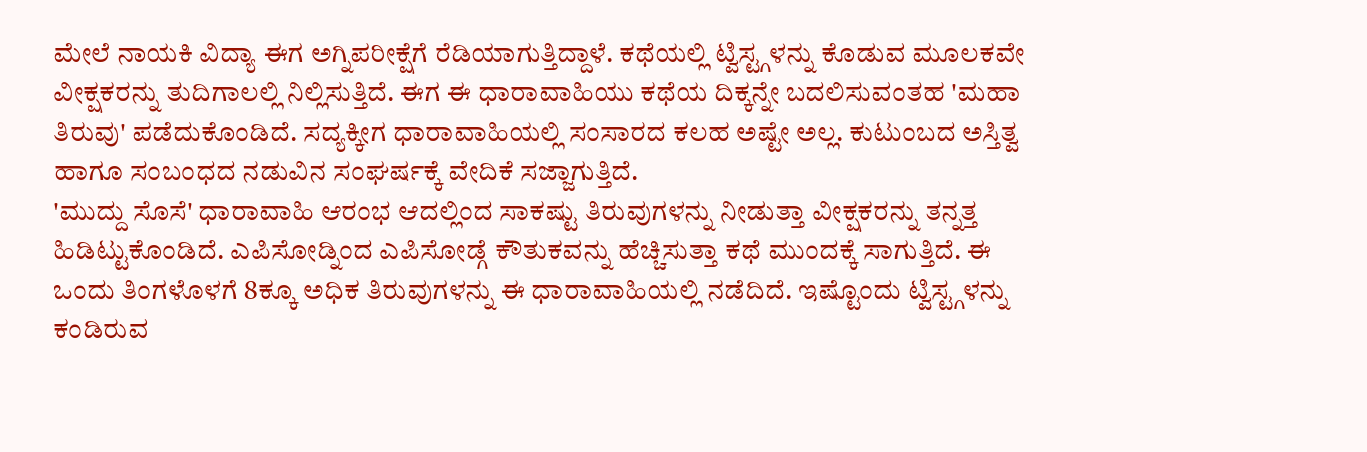ಮೇಲೆ ನಾಯಕಿ ವಿದ್ಯಾ ಈಗ ಅಗ್ನಿಪರೀಕ್ಷೆಗೆ ರೆಡಿಯಾಗುತ್ತಿದ್ದಾಳೆ. ಕಥೆಯಲ್ಲಿ ಟ್ವಿಸ್ಟ್ಗಳನ್ನು ಕೊಡುವ ಮೂಲಕವೇ ವೀಕ್ಷಕರನ್ನು ತುದಿಗಾಲಲ್ಲಿ ನಿಲ್ಲಿಸುತ್ತಿದೆ. ಈಗ ಈ ಧಾರಾವಾಹಿಯು ಕಥೆಯ ದಿಕ್ಕನ್ನೇ ಬದಲಿಸುವಂತಹ 'ಮಹಾ ತಿರುವು' ಪಡೆದುಕೊಂಡಿದೆ. ಸದ್ಯಕ್ಕೀಗ ಧಾರಾವಾಹಿಯಲ್ಲಿ ಸಂಸಾರದ ಕಲಹ ಅಷ್ಟೇ ಅಲ್ಲ. ಕುಟುಂಬದ ಅಸ್ತಿತ್ವ ಹಾಗೂ ಸಂಬಂಧದ ನಡುವಿನ ಸಂಘರ್ಷಕ್ಕೆ ವೇದಿಕೆ ಸಜ್ಜಾಗುತ್ತಿದೆ.
'ಮುದ್ದು ಸೊಸೆ' ಧಾರಾವಾಹಿ ಆರಂಭ ಆದಲ್ಲಿಂದ ಸಾಕಷ್ಟು ತಿರುವುಗಳನ್ನು ನೀಡುತ್ತಾ ವೀಕ್ಷಕರನ್ನು ತನ್ನತ್ತ ಹಿಡಿಟ್ಟುಕೊಂಡಿದೆ. ಎಪಿಸೋಡ್ನಿಂದ ಎಪಿಸೋಡ್ಗೆ ಕೌತುಕವನ್ನು ಹೆಚ್ಚಿಸುತ್ತಾ ಕಥೆ ಮುಂದಕ್ಕೆ ಸಾಗುತ್ತಿದೆ. ಈ ಒಂದು ತಿಂಗಳೊಳಗೆ 8ಕ್ಕೂ ಅಧಿಕ ತಿರುವುಗಳನ್ನು ಈ ಧಾರಾವಾಹಿಯಲ್ಲಿ ನಡೆದಿದೆ. ಇಷ್ಟೊಂದು ಟ್ವಿಸ್ಟ್ಗಳನ್ನು ಕಂಡಿರುವ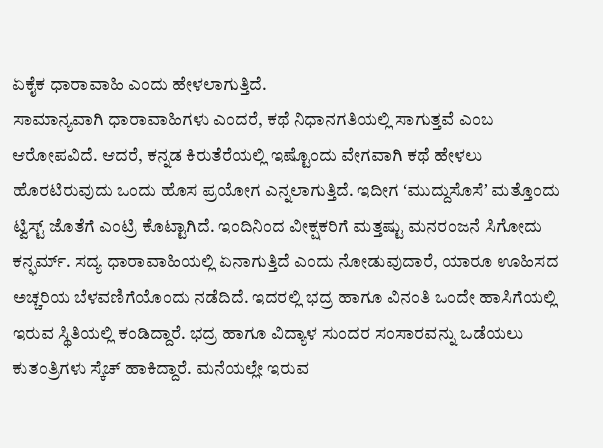ಏಕೈಕ ಧಾರಾವಾಹಿ ಎಂದು ಹೇಳಲಾಗುತ್ತಿದೆ.
ಸಾಮಾನ್ಯವಾಗಿ ಧಾರಾವಾಹಿಗಳು ಎಂದರೆ, ಕಥೆ ನಿಧಾನಗತಿಯಲ್ಲಿ ಸಾಗುತ್ತವೆ ಎಂಬ ಆರೋಪವಿದೆ. ಆದರೆ, ಕನ್ನಡ ಕಿರುತೆರೆಯಲ್ಲಿ ಇಷ್ಟೊಂದು ವೇಗವಾಗಿ ಕಥೆ ಹೇಳಲು ಹೊರಟಿರುವುದು ಒಂದು ಹೊಸ ಪ್ರಯೋಗ ಎನ್ನಲಾಗುತ್ತಿದೆ. ಇದೀಗ ʻಮುದ್ದುಸೊಸೆʼ ಮತ್ತೊಂದು ಟ್ವಿಸ್ಟ್ ಜೊತೆಗೆ ಎಂಟ್ರಿ ಕೊಟ್ಟಾಗಿದೆ. ಇಂದಿನಿಂದ ವೀಕ್ಷಕರಿಗೆ ಮತ್ತಷ್ಟು ಮನರಂಜನೆ ಸಿಗೋದು ಕನ್ಫರ್ಮ್. ಸದ್ಯ ಧಾರಾವಾಹಿಯಲ್ಲಿ ಏನಾಗುತ್ತಿದೆ ಎಂದು ನೋಡುವುದಾರೆ, ಯಾರೂ ಊಹಿಸದ ಅಚ್ಚರಿಯ ಬೆಳವಣಿಗೆಯೊಂದು ನಡೆದಿದೆ. ಇದರಲ್ಲಿ ಭದ್ರ ಹಾಗೂ ವಿನಂತಿ ಒಂದೇ ಹಾಸಿಗೆಯಲ್ಲಿ ಇರುವ ಸ್ಥಿತಿಯಲ್ಲಿ ಕಂಡಿದ್ದಾರೆ. ಭದ್ರ ಹಾಗೂ ವಿದ್ಯಾಳ ಸುಂದರ ಸಂಸಾರವನ್ನು ಒಡೆಯಲು ಕುತಂತ್ರಿಗಳು ಸ್ಕೆಚ್ ಹಾಕಿದ್ದಾರೆ. ಮನೆಯಲ್ಲೇ ಇರುವ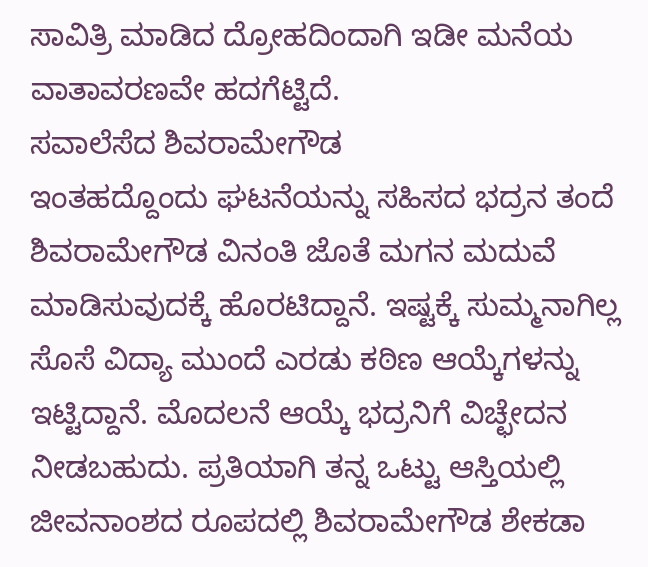ಸಾವಿತ್ರಿ ಮಾಡಿದ ದ್ರೋಹದಿಂದಾಗಿ ಇಡೀ ಮನೆಯ ವಾತಾವರಣವೇ ಹದಗೆಟ್ಟಿದೆ.
ಸವಾಲೆಸೆದ ಶಿವರಾಮೇಗೌಡ
ಇಂತಹದ್ದೊಂದು ಘಟನೆಯನ್ನು ಸಹಿಸದ ಭದ್ರನ ತಂದೆ ಶಿವರಾಮೇಗೌಡ ವಿನಂತಿ ಜೊತೆ ಮಗನ ಮದುವೆ ಮಾಡಿಸುವುದಕ್ಕೆ ಹೊರಟಿದ್ದಾನೆ. ಇಷ್ಟಕ್ಕೆ ಸುಮ್ಮನಾಗಿಲ್ಲ ಸೊಸೆ ವಿದ್ಯಾ ಮುಂದೆ ಎರಡು ಕಠಿಣ ಆಯ್ಕೆಗಳನ್ನು ಇಟ್ಟಿದ್ದಾನೆ. ಮೊದಲನೆ ಆಯ್ಕೆ ಭದ್ರನಿಗೆ ವಿಚ್ಛೇದನ ನೀಡಬಹುದು. ಪ್ರತಿಯಾಗಿ ತನ್ನ ಒಟ್ಟು ಆಸ್ತಿಯಲ್ಲಿ ಜೀವನಾಂಶದ ರೂಪದಲ್ಲಿ ಶಿವರಾಮೇಗೌಡ ಶೇಕಡಾ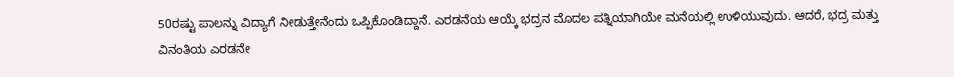50ರಷ್ಟು ಪಾಲನ್ನು ವಿದ್ಯಾಗೆ ನೀಡುತ್ತೇನೆಂದು ಒಪ್ಪಿಕೊಂಡಿದ್ದಾನೆ. ಎರಡನೆಯ ಆಯ್ಕೆ ಭದ್ರನ ಮೊದಲ ಪತ್ನಿಯಾಗಿಯೇ ಮನೆಯಲ್ಲಿ ಉಳಿಯುವುದು. ಆದರೆ, ಭದ್ರ ಮತ್ತು ವಿನಂತಿಯ ಎರಡನೇ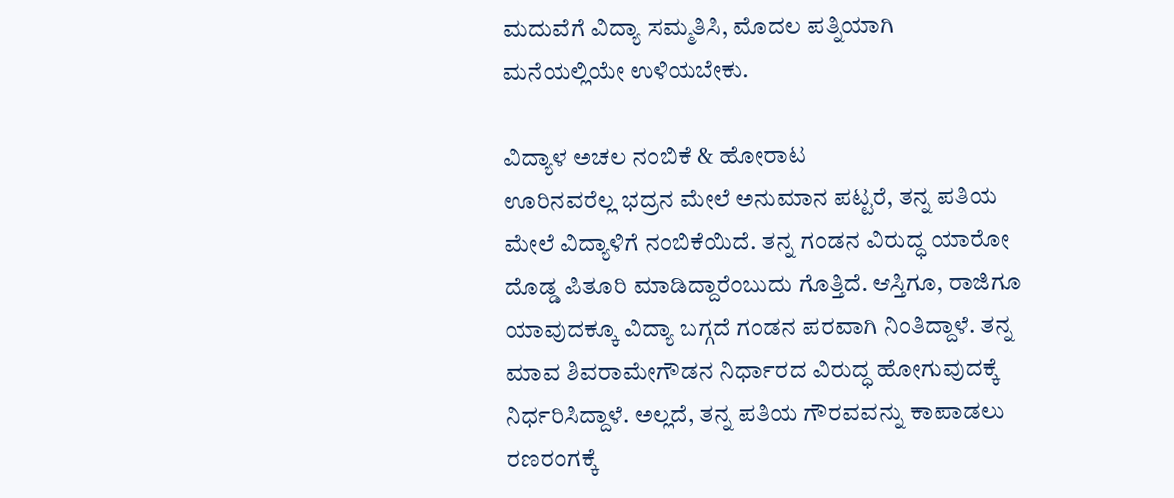ಮದುವೆಗೆ ವಿದ್ಯಾ ಸಮ್ಮತಿಸಿ, ಮೊದಲ ಪತ್ನಿಯಾಗಿ ಮನೆಯಲ್ಲಿಯೇ ಉಳಿಯಬೇಕು.

ವಿದ್ಯಾಳ ಅಚಲ ನಂಬಿಕೆ & ಹೋರಾಟ
ಊರಿನವರೆಲ್ಲ ಭದ್ರನ ಮೇಲೆ ಅನುಮಾನ ಪಟ್ಟರೆ, ತನ್ನ ಪತಿಯ ಮೇಲೆ ವಿದ್ಯಾಳಿಗೆ ನಂಬಿಕೆಯಿದೆ. ತನ್ನ ಗಂಡನ ವಿರುದ್ಧ ಯಾರೋ ದೊಡ್ಡ ಪಿತೂರಿ ಮಾಡಿದ್ದಾರೆಂಬುದು ಗೊತ್ತಿದೆ. ಆಸ್ತಿಗೂ, ರಾಜಿಗೂ ಯಾವುದಕ್ಕೂ ವಿದ್ಯಾ ಬಗ್ಗದೆ ಗಂಡನ ಪರವಾಗಿ ನಿಂತಿದ್ದಾಳೆ. ತನ್ನ ಮಾವ ಶಿವರಾಮೇಗೌಡನ ನಿರ್ಧಾರದ ವಿರುದ್ಧ ಹೋಗುವುದಕ್ಕೆ ನಿರ್ಧರಿಸಿದ್ದಾಳೆ. ಅಲ್ಲದೆ, ತನ್ನ ಪತಿಯ ಗೌರವವನ್ನು ಕಾಪಾಡಲು ರಣರಂಗಕ್ಕೆ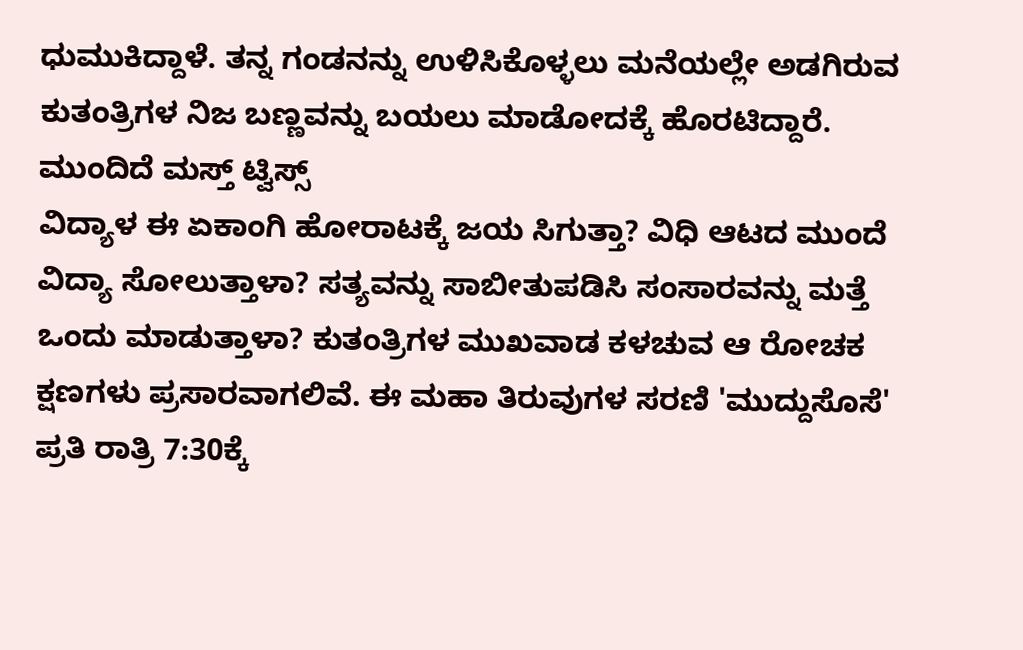ಧುಮುಕಿದ್ದಾಳೆ. ತನ್ನ ಗಂಡನನ್ನು ಉಳಿಸಿಕೊಳ್ಳಲು ಮನೆಯಲ್ಲೇ ಅಡಗಿರುವ ಕುತಂತ್ರಿಗಳ ನಿಜ ಬಣ್ಣವನ್ನು ಬಯಲು ಮಾಡೋದಕ್ಕೆ ಹೊರಟಿದ್ದಾರೆ.
ಮುಂದಿದೆ ಮಸ್ತ್ ಟ್ವಿಸ್ಸ್
ವಿದ್ಯಾಳ ಈ ಏಕಾಂಗಿ ಹೋರಾಟಕ್ಕೆ ಜಯ ಸಿಗುತ್ತಾ? ವಿಧಿ ಆಟದ ಮುಂದೆ ವಿದ್ಯಾ ಸೋಲುತ್ತಾಳಾ? ಸತ್ಯವನ್ನು ಸಾಬೀತುಪಡಿಸಿ ಸಂಸಾರವನ್ನು ಮತ್ತೆ ಒಂದು ಮಾಡುತ್ತಾಳಾ? ಕುತಂತ್ರಿಗಳ ಮುಖವಾಡ ಕಳಚುವ ಆ ರೋಚಕ ಕ್ಷಣಗಳು ಪ್ರಸಾರವಾಗಲಿವೆ. ಈ ಮಹಾ ತಿರುವುಗಳ ಸರಣಿ 'ಮುದ್ದುಸೊಸೆ' ಪ್ರತಿ ರಾತ್ರಿ 7:30ಕ್ಕೆ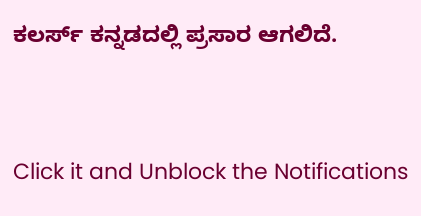ಕಲರ್ಸ್ ಕನ್ನಡದಲ್ಲಿ ಪ್ರಸಾರ ಆಗಲಿದೆ.


Click it and Unblock the Notifications